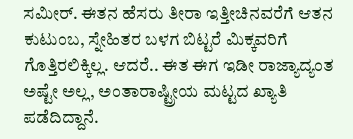ಸಮೀರ್. ಈತನ ಹೆಸರು ತೀರಾ ಇತ್ತೀಚಿನವರೆಗೆ ಆತನ ಕುಟುಂಬ, ಸ್ನೇಹಿತರ ಬಳಗ ಬಿಟ್ಟರೆ ಮಿಕ್ಕವರಿಗೆ ಗೊತ್ತಿರಲಿಕ್ಕಿಲ್ಲ. ಆದರೆ.. ಈತ ಈಗ ಇಡೀ ರಾಜ್ಯಾದ್ಯಂತ ಅಷ್ಟೇ ಅಲ್ಲ, ಅಂತಾರಾಷ್ಟ್ರೀಯ ಮಟ್ಟದ ಖ್ಯಾತಿ ಪಡೆದಿದ್ದಾನೆ.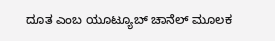ದೂತ ಎಂಬ ಯೂಟ್ಯೂಬ್ ಚಾನೆಲ್ ಮೂಲಕ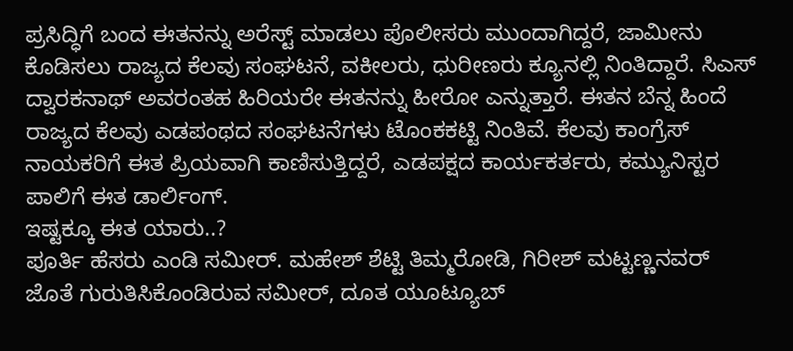ಪ್ರಸಿದ್ಧಿಗೆ ಬಂದ ಈತನನ್ನು ಅರೆಸ್ಟ್ ಮಾಡಲು ಪೊಲೀಸರು ಮುಂದಾಗಿದ್ದರೆ, ಜಾಮೀನು ಕೊಡಿಸಲು ರಾಜ್ಯದ ಕೆಲವು ಸಂಘಟನೆ, ವಕೀಲರು, ಧುರೀಣರು ಕ್ಯೂನಲ್ಲಿ ನಿಂತಿದ್ದಾರೆ. ಸಿಎಸ್ ದ್ವಾರಕನಾಥ್ ಅವರಂತಹ ಹಿರಿಯರೇ ಈತನನ್ನು ಹೀರೋ ಎನ್ನುತ್ತಾರೆ. ಈತನ ಬೆನ್ನ ಹಿಂದೆ ರಾಜ್ಯದ ಕೆಲವು ಎಡಪಂಥದ ಸಂಘಟನೆಗಳು ಟೊಂಕಕಟ್ಟಿ ನಿಂತಿವೆ. ಕೆಲವು ಕಾಂಗ್ರೆಸ್ ನಾಯಕರಿಗೆ ಈತ ಪ್ರಿಯವಾಗಿ ಕಾಣಿಸುತ್ತಿದ್ದರೆ, ಎಡಪಕ್ಷದ ಕಾರ್ಯಕರ್ತರು, ಕಮ್ಯುನಿಸ್ಟರ ಪಾಲಿಗೆ ಈತ ಡಾರ್ಲಿಂಗ್.
ಇಷ್ಟಕ್ಕೂ ಈತ ಯಾರು..?
ಪೂರ್ತಿ ಹೆಸರು ಎಂಡಿ ಸಮೀರ್. ಮಹೇಶ್ ಶೆಟ್ಟಿ ತಿಮ್ಮರೋಡಿ, ಗಿರೀಶ್ ಮಟ್ಟಣ್ಣನವರ್ ಜೊತೆ ಗುರುತಿಸಿಕೊಂಡಿರುವ ಸಮೀರ್, ದೂತ ಯೂಟ್ಯೂಬ್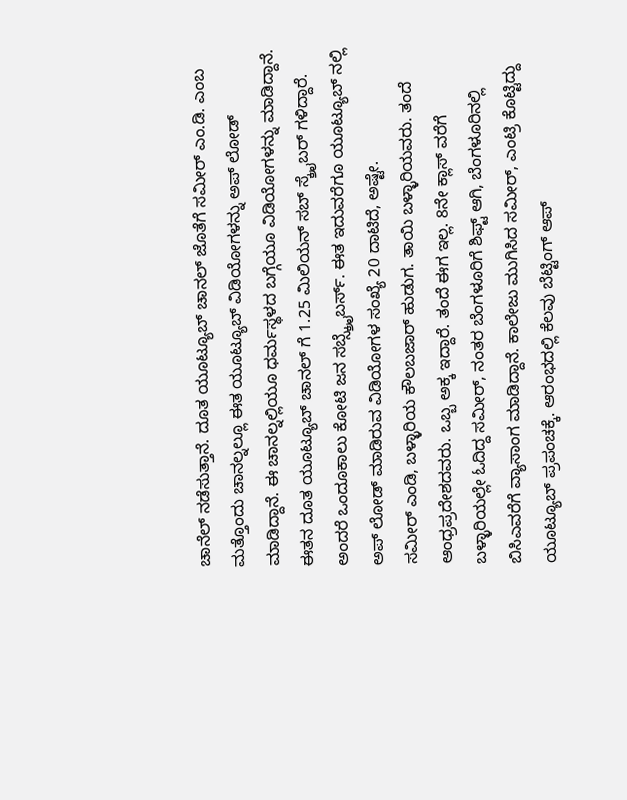ಚಾನೆಲ್ ನಡೆಸುತ್ತಾನೆ. ದೂತ ಯೂಟ್ಯೂಬ್ ಚಾನಲ್ ಜೊತೆಗೆ ಸಮೀರ್ ಎಂ.ಡಿ. ಎಂಬ ಮತ್ತೊಂದು ಚಾನಲ್ನಲ್ಲೂ ಈತ ಯೂಟ್ಯೂಬ್ ವಿಡಿಯೋಗಳನ್ನು ಅಪ್ ಲೋಡ್ ಮಾಡಿದ್ದಾನೆ. ಈ ಚಾನಲ್ನಲ್ಲಿಯೂ ಧರ್ಮಸ್ಥಳದ ಬಗ್ಗೆಯೂ ವಿಡಿಯೋಗಳನ್ನು ಮಾಡಿದ್ದಾನೆ. ಈತನ ದೂತ ಯೂಟ್ಯೂಬ್ ಚಾನಲ್ ಗೆ 1.25 ಮಿಲಿಯನ್ ಸಬ್ ಸ್ಕ್ರೈಬರ್ ಗಳಿದ್ದಾರೆ. ಅಂದರೆ ಒಂದೂಕಾಲು ಕೋಟಿ ಜನ ಸಬ್ಸ್ಕ್ರೈಬರ್ಸ್. ಈತ ಇದುವರೆಗೂ ಯೂಟ್ಯೂಬ್ ನಲ್ಲಿ ಅಪ್ ಲೋಡ್ ಮಾಡಿರುವ ವಿಡಿಯೋಗಳ ಸಂಖ್ಯೆ 20 ದಾಟಿದೆ, ಅಷ್ಟೇ.
ಸಮೀರ್ ಎಂಡಿ, ಬಳ್ಳಾರಿಯ ಕೌಲಬಜಾರ್ ಹುಡುಗ. ತಾಯಿ ಬಳ್ಳಾರಿಯವರು. ತಂದೆ ಆಂಧ್ರಪ್ರದೇಶದವರು. ಒಬ್ಬ ಅಕ್ಕ ಇದ್ದಾರೆ. ತಂದೆ ಈಗ ಇಲ್ಲ. 8ನೇ ಕ್ಲಾಸ್ ವರೆಗೆ ಬಳ್ಳಾರಿಯಲ್ಲೇ ಓದಿದ್ದ ಸಮೀರ್, ನಂತರ ಬೆಂಗಳೂರಿಗೆ ಶಿಫ್ಟ್ ಆಗಿ, ಬೆಂಗಳೂರಿನಲ್ಲಿ ಬಿಸಿಎವರೆಗೆ ವ್ಯಾಸಾಂಗ ಮಾಡಿದ್ದಾನೆ. ಕಾಲೇಜು ಮುಗಿಸಿದ ಸಮೀರ್, ಎಂಟ್ರಿ ಕೊಟ್ಟಿದ್ದು ಯೂಟ್ಯೂಬ್ ಪ್ರಪಂಚಕ್ಕೆ. ಆರಂಭದಲ್ಲಿ ಕೆಲವು ಬೆಟ್ಟಿಂಗ್ ಆಪ್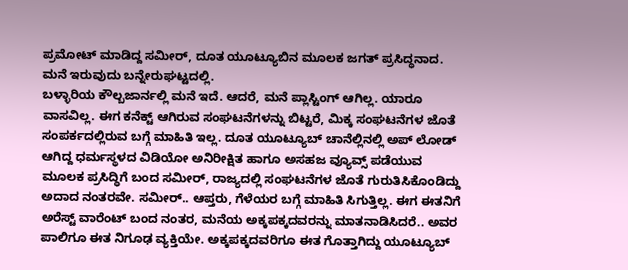ಪ್ರಮೋಟ್ ಮಾಡಿದ್ದ ಸಮೀರ್, ದೂತ ಯೂಟ್ಯೂಬಿನ ಮೂಲಕ ಜಗತ್ ಪ್ರಸಿದ್ಧನಾದ. ಮನೆ ಇರುವುದು ಬನ್ನೇರುಘಟ್ಟದಲ್ಲಿ.
ಬಳ್ಳಾರಿಯ ಕೌಲ್ಬಜಾರ್ನಲ್ಲಿ ಮನೆ ಇದೆ. ಆದರೆ, ಮನೆ ಪ್ಲಾಸ್ಟಿಂಗ್ ಆಗಿಲ್ಲ. ಯಾರೂ ವಾಸವಿಲ್ಲ. ಈಗ ಕನೆಕ್ಟ್ ಆಗಿರುವ ಸಂಘಟನೆಗಳನ್ನು ಬಿಟ್ಟರೆ, ಮಿಕ್ಕ ಸಂಘಟನೆಗಳ ಜೊತೆ ಸಂಪರ್ಕದಲ್ಲಿರುವ ಬಗ್ಗೆ ಮಾಹಿತಿ ಇಲ್ಲ. ದೂತ ಯೂಟ್ಯೂಬ್ ಚಾನೆಲ್ಲಿನಲ್ಲಿ ಅಪ್ ಲೋಡ್ ಆಗಿದ್ದ ಧರ್ಮಸ್ಥಳದ ವಿಡಿಯೋ ಅನಿರೀಕ್ಷಿತ ಹಾಗೂ ಅಸಹಜ ವ್ಯೂವ್ಸ್ ಪಡೆಯುವ ಮೂಲಕ ಪ್ರಸಿದ್ಧಿಗೆ ಬಂದ ಸಮೀರ್, ರಾಜ್ಯದಲ್ಲಿ ಸಂಘಟನೆಗಳ ಜೊತೆ ಗುರುತಿಸಿಕೊಂಡಿದ್ದು ಅದಾದ ನಂತರವೇ. ಸಮೀರ್.. ಆಪ್ತರು, ಗೆಳೆಯರ ಬಗ್ಗೆ ಮಾಹಿತಿ ಸಿಗುತ್ತಿಲ್ಲ. ಈಗ ಈತನಿಗೆ ಅರೆಸ್ಟ್ ವಾರೆಂಟ್ ಬಂದ ನಂತರ, ಮನೆಯ ಅಕ್ಕಪಕ್ಕದವರನ್ನು ಮಾತನಾಡಿಸಿದರೆ.. ಅವರ ಪಾಲಿಗೂ ಈತ ನಿಗೂಢ ವ್ಯಕ್ತಿಯೇ. ಅಕ್ಕಪಕ್ಕದವರಿಗೂ ಈತ ಗೊತ್ತಾಗಿದ್ದು ಯೂಟ್ಯೂಬ್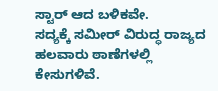ಸ್ಟಾರ್ ಆದ ಬಳಿಕವೇ.
ಸದ್ಯಕ್ಕೆ ಸಮೀರ್ ವಿರುದ್ಧ ರಾಜ್ಯದ ಹಲವಾರು ಠಾಣೆಗಳಲ್ಲಿ ಕೇಸುಗಳಿವೆ.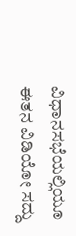ವಿಧಾನಸಭೆಯಲ್ಲಿಯೂ ಈತನ ವಿಡಿಯೋ ಸದ್ದು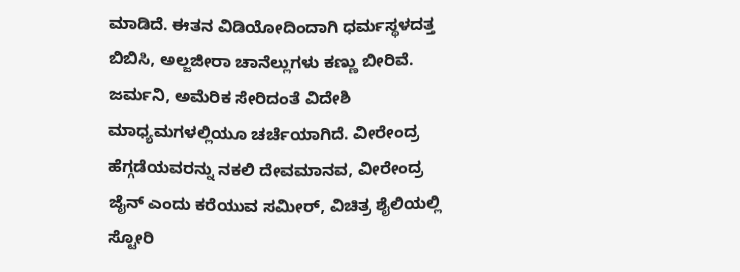ಮಾಡಿದೆ. ಈತನ ವಿಡಿಯೋದಿಂದಾಗಿ ಧರ್ಮಸ್ಥಳದತ್ತ ಬಿಬಿಸಿ, ಅಲ್ಜಜೀರಾ ಚಾನೆಲ್ಲುಗಳು ಕಣ್ಣು ಬೀರಿವೆ. ಜರ್ಮನಿ, ಅಮೆರಿಕ ಸೇರಿದಂತೆ ವಿದೇಶಿ ಮಾಧ್ಯಮಗಳಲ್ಲಿಯೂ ಚರ್ಚೆಯಾಗಿದೆ. ವೀರೇಂದ್ರ ಹೆಗ್ಗಡೆಯವರನ್ನು ನಕಲಿ ದೇವಮಾನವ, ವೀರೇಂದ್ರ ಜೈನ್ ಎಂದು ಕರೆಯುವ ಸಮೀರ್, ವಿಚಿತ್ರ ಶೈಲಿಯಲ್ಲಿ ಸ್ಟೋರಿ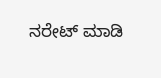ನರೇಟ್ ಮಾಡಿ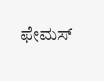ಫೇಮಸ್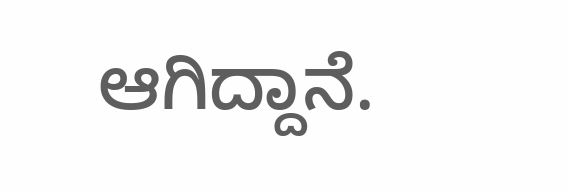ಆಗಿದ್ದಾನೆ.